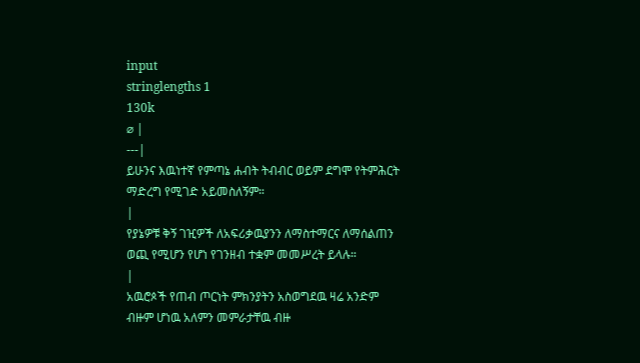input
stringlengths 1
130k
⌀ |
---|
ይሁንና እዉነተኛ የምጣኔ ሐብት ትብብር ወይም ደግሞ የትምሕርት ማድረግ የሚገድ አይመስለኝም።
|
የያኔዎቹ ቅኝ ገዢዎች ለአፍሪቃዉያንን ለማስተማርና ለማሰልጠን ወጪ የሚሆን የሆነ የገንዘብ ተቋም መመሥረት ይላሉ።
|
አዉሮጶች የጠብ ጦርነት ምክንያትን አስወግደዉ ዛሬ አንድም ብዙም ሆነዉ አለምን መምራታቸዉ ብዙ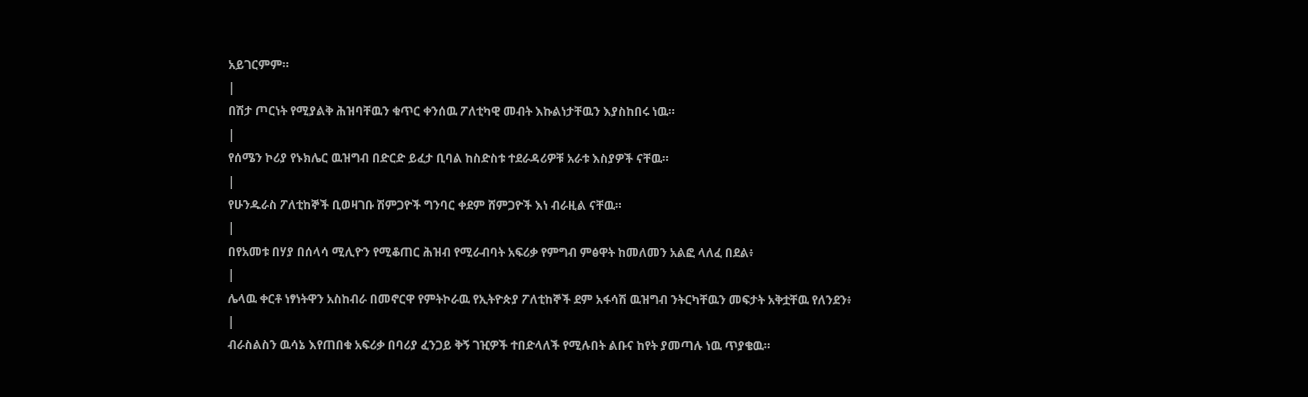አይገርምም።
|
በሽታ ጦርነት የሚያልቅ ሕዝባቸዉን ቁጥር ቀንሰዉ ፖለቲካዊ መብት እኩልነታቸዉን እያስከበሩ ነዉ።
|
የሰሜን ኮሪያ የኑክሌር ዉዝግብ በድርድ ይፈታ ቢባል ከስድስቱ ተደራዳሪዎቹ አራቱ እስያዎች ናቸዉ።
|
የሁንዱራስ ፖለቲከኞች ቢወዛገቡ ሽምጋዮች ግንባር ቀደም ሸምጋዮች እነ ብራዚል ናቸዉ።
|
በየአመቱ በሃያ በሰላሳ ሚሊዮን የሚቆጠር ሕዝብ የሚራብባት አፍሪቃ የምግብ ምፅዋት ከመለመን አልፎ ላለፈ በደል፥
|
ሌላዉ ቀርቶ ነፃነትዋን አስከብራ በመኖርዋ የምትኮራዉ የኢትዮጵያ ፖለቲከኞች ደም አፋሳሽ ዉዝግብ ንትርካቸዉን መፍታት አቅቷቸዉ የለንደን፥
|
ብራስልስን ዉሳኔ እየጠበቁ አፍሪቃ በባሪያ ፈንጋይ ቅኝ ገዢዎች ተበድላለች የሚሉበት ልቡና ከየት ያመጣሉ ነዉ ጥያቄዉ።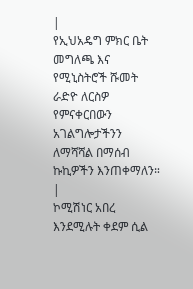|
የኢህአዴግ ምክር ቤት መግለጫ እና የሚኒስትሮች ሹመት ራድዮ ለርስዎ የምናቀርበውን አገልግሎታችንን ለማሻሻል በማሰብ ኩኪዎችን እንጠቀማለን።
|
ኮሚሽነር አበረ እንደሚሉት ቀደም ሲል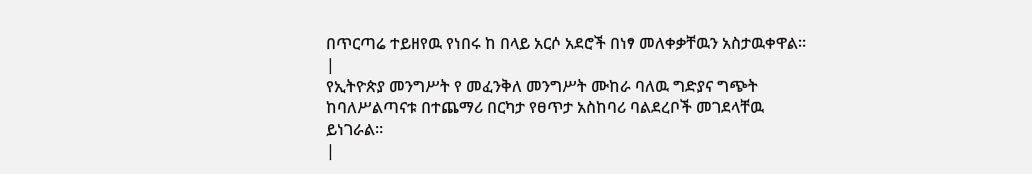በጥርጣሬ ተይዘየዉ የነበሩ ከ በላይ አርሶ አደሮች በነፃ መለቀቃቸዉን አስታዉቀዋል።
|
የኢትዮጵያ መንግሥት የ መፈንቅለ መንግሥት ሙከራ ባለዉ ግድያና ግጭት ከባለሥልጣናቱ በተጨማሪ በርካታ የፀጥታ አስከባሪ ባልደረቦች መገደላቸዉ ይነገራል።
|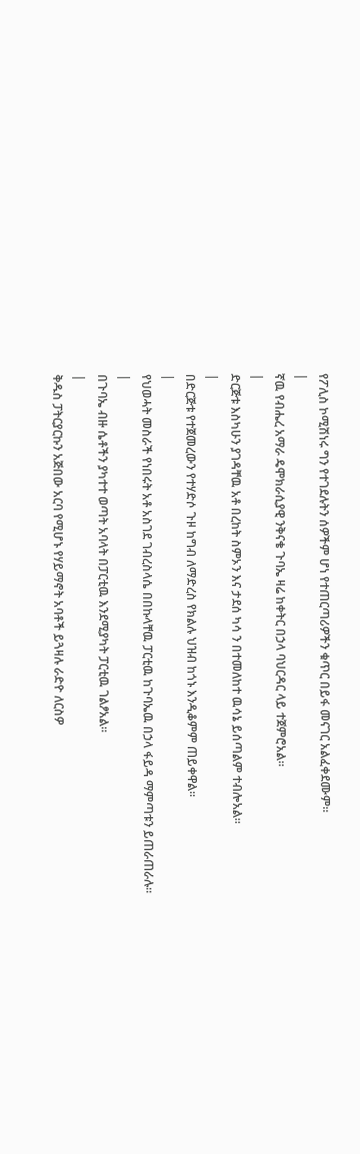የፖሊስ ኮሚሽነሩ ግን የተገደሉትን ሰዎችም ሆነ የተጠርጣሪዎችን ቁጥር በይፋ መናገር አልፈቀደሙም።
|
ኛዉ የብሔረ አማራ ዴሞክራሲያዊ ንቅናቄ ጉባኤ ዛሬ ከቀትር በኃላ ባህርዳር ላይ ተጀምሮአል።
|
ድርጅቱ እስካሁን ያገዳቸዉ አቶ በረከት ስምኦን እና ታደሰ ካሳ ን በተመለከተ ዉሳኔ ይሰጣልም ተብሎአል።
|
በድርጅቱ የተጀመረውን የተሃድሶ ጉዞ ከግብ ለማድረስ የክልሉ ህዝብ ከጎኑ እንዲቆምም ጠይቀዋል።
|
የህወሓት መስራች የነበሩት አቶ አስገደ ገብረስላሴ በበኩላቸዉ ፓርቲዉ ከጉባኤዉ በኃላ ፋይዳ ማምጣቱን ይጠራጠራሉ።
|
በጉባኤ ብዙ ሴቶችን ያካተተ ወጣት አባላት በፓርቲዉ እንደሚያካት ፓርቲዉ ገልፆአል።
|
ቅዱስ ፓትርያርኩን አጅበው አርባ የሚሆኑ የሃይማኖት አባቶች ይጓዛሉ ራድዮ ለርስዎ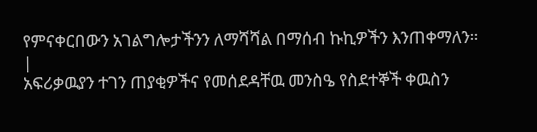የምናቀርበውን አገልግሎታችንን ለማሻሻል በማሰብ ኩኪዎችን እንጠቀማለን።
|
አፍሪቃዉያን ተገን ጠያቂዎችና የመሰደዳቸዉ መንስዔ የስደተኞች ቀዉስን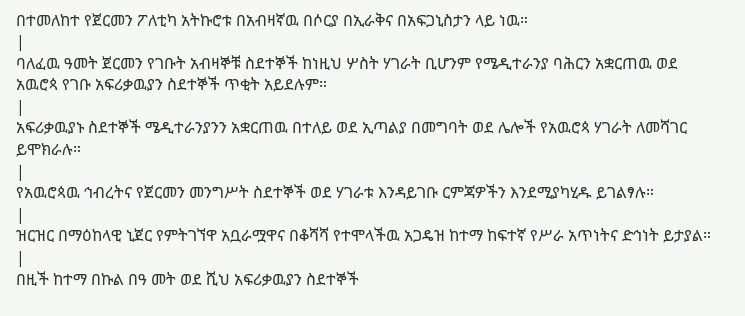በተመለከተ የጀርመን ፖለቲካ አትኩሮቱ በአብዛኛዉ በሶርያ በኢራቅና በአፍጋኒስታን ላይ ነዉ።
|
ባለፈዉ ዓመት ጀርመን የገቡት አብዛኞቹ ስደተኞች ከነዚህ ሦስት ሃገራት ቢሆንም የሜዲተራንያ ባሕርን አቋርጠዉ ወደ አዉሮጳ የገቡ አፍሪቃዉያን ስደተኞች ጥቂት አይደሉም።
|
አፍሪቃዉያኑ ስደተኞች ሜዲተራንያንን አቋርጠዉ በተለይ ወደ ኢጣልያ በመግባት ወደ ሌሎች የአዉሮጳ ሃገራት ለመሻገር ይሞክራሉ።
|
የአዉሮጳዉ ኅብረትና የጀርመን መንግሥት ስደተኞች ወደ ሃገራቱ እንዳይገቡ ርምጃዎችን እንደሚያካሂዱ ይገልፃሉ።
|
ዝርዝር በማዕከላዊ ኒጀር የምትገኘዋ አቧራሟዋና በቆሻሻ የተሞላችዉ አጋዴዝ ከተማ ከፍተኛ የሥራ አጥነትና ድኅነት ይታያል።
|
በዚች ከተማ በኩል በዓ መት ወደ ሺህ አፍሪቃዉያን ስደተኞች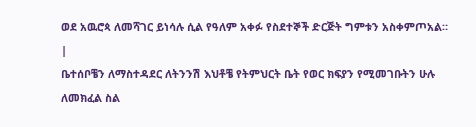ወደ አዉሮጳ ለመሻገር ይነሳሉ ሲል የዓለም አቀፉ የስደተኞች ድርጅት ግምቱን አስቀምጦአል።
|
ቤተሰቦቼን ለማስተዳደር ለትንንሽ እህቶቼ የትምህርት ቤት የወር ክፍያን የሚመገቡትን ሁሉ ለመክፈል ስል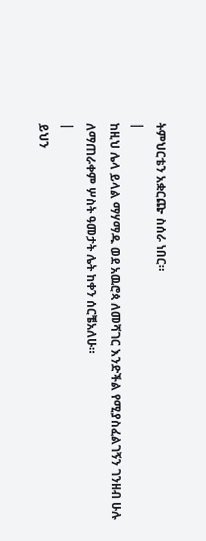ትምህርቴን አቋርጬ ስሰራ ነበር።
|
ከዚህ ሌላ ይላል ማሃማዱ ወደ አዉሮጳ ለመሻገር እንድችል የሚያስፈልገኝን ገንዘብ ሁሉ ለማጠራቀም ሦስት ዓመታት ሌት ከቀን ሰርቼአለሁ።
|
ይህን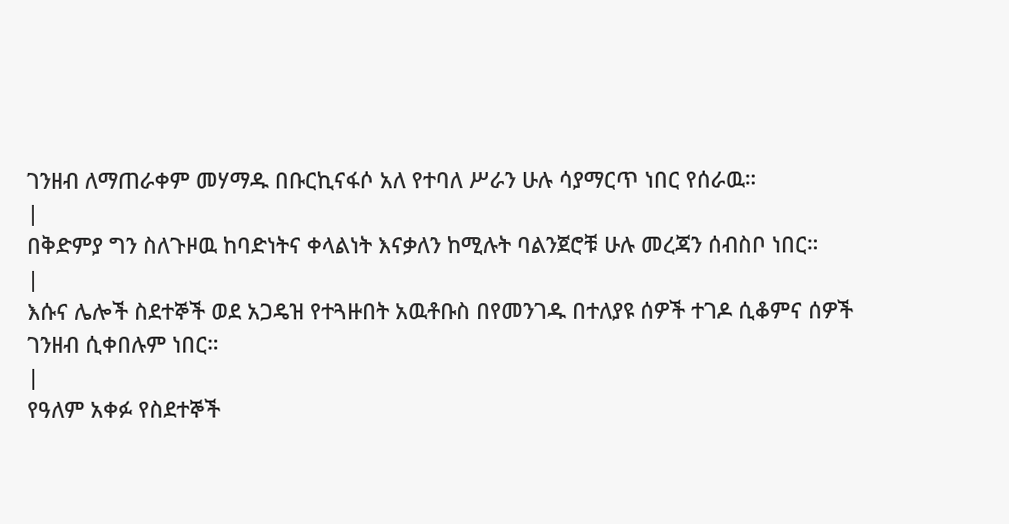ገንዘብ ለማጠራቀም መሃማዱ በቡርኪናፋሶ አለ የተባለ ሥራን ሁሉ ሳያማርጥ ነበር የሰራዉ።
|
በቅድምያ ግን ስለጉዞዉ ከባድነትና ቀላልነት እናቃለን ከሚሉት ባልንጀሮቹ ሁሉ መረጃን ሰብስቦ ነበር።
|
እሱና ሌሎች ስደተኞች ወደ አጋዴዝ የተጓዙበት አዉቶቡስ በየመንገዱ በተለያዩ ሰዎች ተገዶ ሲቆምና ሰዎች ገንዘብ ሲቀበሉም ነበር።
|
የዓለም አቀፉ የስደተኞች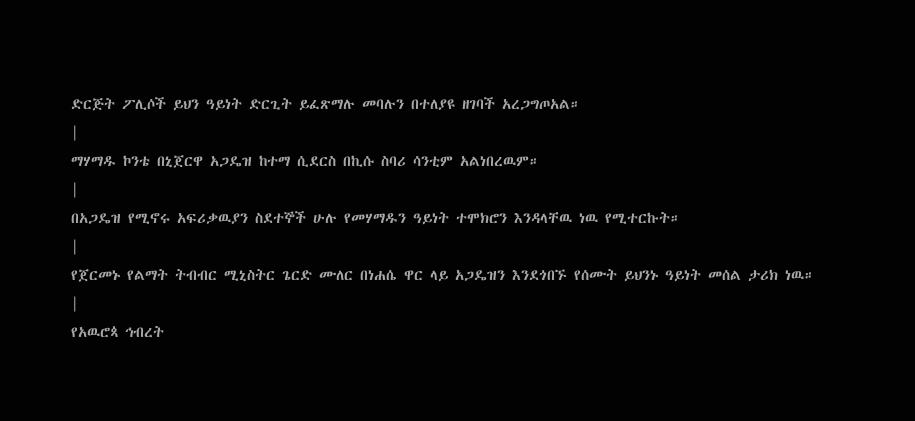ድርጅት ፖሊሶች ይህን ዓይነት ድርጊት ይፈጽማሉ መባሉን በተለያዩ ዘገባች አረጋግጦአል።
|
ማሃማዱ ኮንቴ በኒጀርዋ አጋዴዝ ከተማ ሲደርስ በኪሱ ስባሪ ሳንቲም አልነበረዉም።
|
በአጋዴዝ የሚኖሩ አፍሪቃዉያን ስደተኞች ሁሉ የመሃማዱን ዓይነት ተሞክሮን እንዳላቸዉ ነዉ የሚተርኩት።
|
የጀርመኑ የልማት ትብብር ሚኒስትር ጌርድ ሙለር በነሐሴ ዋር ላይ አጋዴዝን እንደጎበኙ የሰሙት ይህንኑ ዓይነት መሰል ታሪክ ነዉ።
|
የአዉሮጳ ኅብረት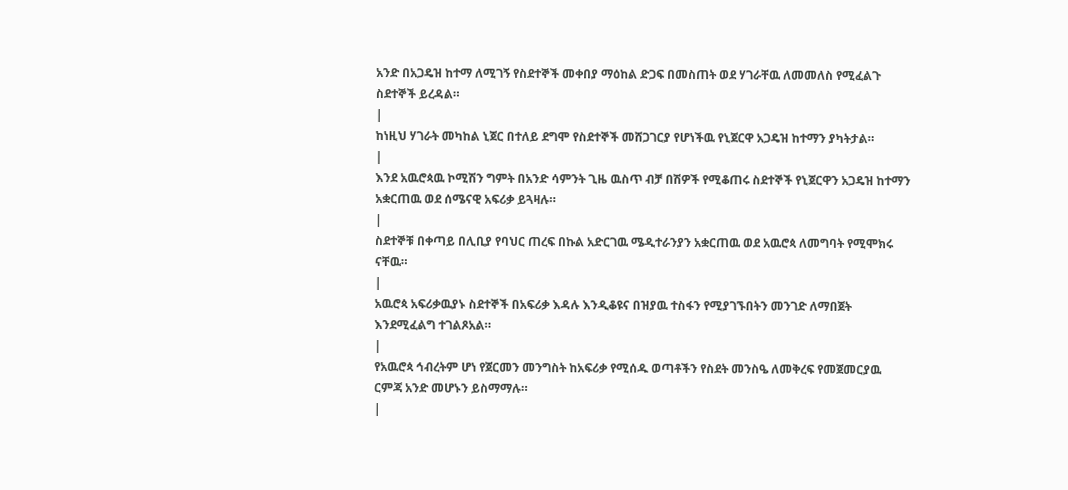አንድ በአጋዴዝ ከተማ ለሚገኝ የስደተኞች መቀበያ ማዕከል ድጋፍ በመስጠት ወደ ሃገራቸዉ ለመመለስ የሚፈልጉ ስደተኞች ይረዳል።
|
ከነዚህ ሃገራት መካከል ኒጀር በተለይ ደግሞ የስደተኞች መሸጋገርያ የሆነችዉ የኒጀርዋ አጋዴዝ ከተማን ያካትታል።
|
እንደ አዉሮጳዉ ኮሚሽን ግምት በአንድ ሳምንት ጊዜ ዉስጥ ብቻ በሽዎች የሚቆጠሩ ስደተኞች የኒጀርዋን አጋዴዝ ከተማን አቋርጠዉ ወደ ሰሜናዊ አፍሪቃ ይጓዛሉ።
|
ስደተኞቹ በቀጣይ በሊቢያ የባህር ጠረፍ በኩል አድርገዉ ሜዲተራንያን አቋርጠዉ ወደ አዉሮጳ ለመግባት የሚሞክሩ ናቸዉ።
|
አዉሮጳ አፍሪቃዉያኑ ስደተኞች በአፍሪቃ እዳሉ እንዲቆዩና በዝያዉ ተስፋን የሚያገኙበትን መንገድ ለማበጀት እንደሚፈልግ ተገልጾአል።
|
የአዉሮጳ ኅብረትም ሆነ የጀርመን መንግስት ከአፍሪቃ የሚሰዱ ወጣቶችን የስደት መንስዔ ለመቅረፍ የመጀመርያዉ ርምጃ አንድ መሆኑን ይስማማሉ።
|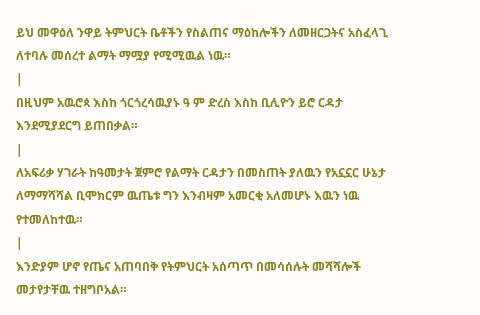ይህ መዋዕለ ንዋይ ትምህርት ቤቶችን የስልጠና ማዕከሎችን ለመዘርጋትና አስፈላጊ ለተባሉ መሰረተ ልማት ማሟያ የሚሚዉል ነዉ።
|
በዚህም አዉሮጳ እስከ ጎርጎረሳዉያኑ ዓ ም ድረስ እስከ ቢሊዮን ይሮ ርዳታ እንደሚያደርግ ይጠበቃል።
|
ለአፍሪቃ ሃገራት ከዓመታት ጀምሮ የልማት ርዳታን በመስጠት ያለዉን የአኗኗር ሁኔታ ለማማሻሻል ቢሞክርም ዉጤቱ ግን እንብዛም አመርቂ አለመሆኑ እዉን ነዉ የተመለከተዉ።
|
እንድያም ሆኖ የጤና አጠባበቅ የትምህርት አሰጣጥ በመሳሰሉት መሻሻሎች መታየታቸዉ ተዘግቦአል።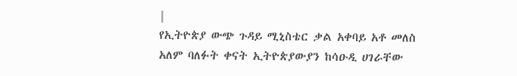|
የኢትዮጵያ ውጭ ጉዳይ ሚኒስቴር ቃል አቀባይ አቶ መለስ አለም ባለፉት ቀናት ኢትዮጵያውያን ከሳዑዲ ሀገራቸው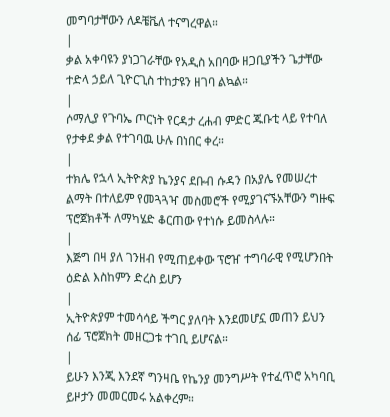መግባታቸውን ለዶቼቬለ ተናግረዋል።
|
ቃል አቀባዩን ያነጋገራቸው የአዲስ አበባው ዘጋቢያችን ጌታቸው ተድላ ኃይለ ጊዮርጊስ ተከታዩን ዘገባ ልኳል።
|
ሶማሊያ የጉባኤ ጦርነት የርዳታ ረሐብ ምድር ጁቡቲ ላይ የተባለ የታቀደ ቃል የተገባዉ ሁሉ በነበር ቀረ።
|
ተክሌ የኋላ ኢትዮጵያ ኬንያና ደቡብ ሱዳን በአያሌ የመሠረተ ልማት በተለይም የመጓጓዣ መስመሮች የሚያገናኙአቸውን ግዙፍ ፕሮጀክቶች ለማካሄድ ቆርጠው የተነሱ ይመስላሉ።
|
እጅግ በዛ ያለ ገንዘብ የሚጠይቀው ፕሮዠ ተግባራዊ የሚሆንበት ዕድል እስከምን ድረስ ይሆን
|
ኢትዮጵያም ተመሳሳይ ችግር ያለባት እንደመሆኗ መጠን ይህን ሰፊ ፕሮጀክት መዘርጋቱ ተገቢ ይሆናል።
|
ይሁን እንጂ እንደኛ ግንዛቤ የኬንያ መንግሥት የተፈጥሮ አካባቢ ይዞታን መመርመሩ አልቀረም።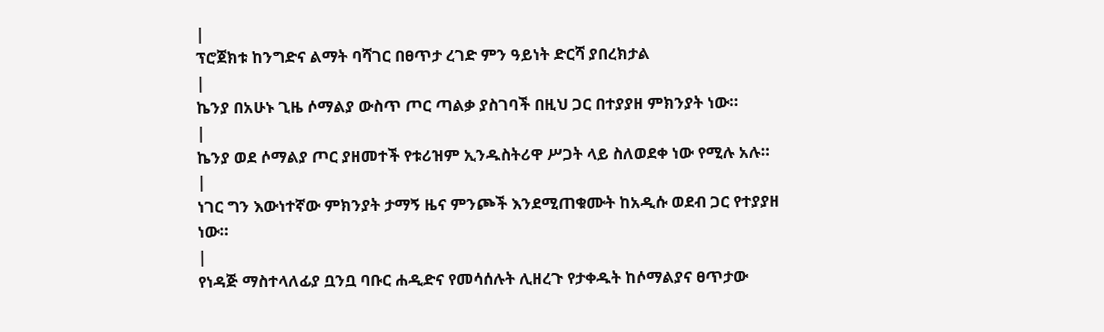|
ፕሮጀክቱ ከንግድና ልማት ባሻገር በፀጥታ ረገድ ምን ዓይነት ድርሻ ያበረክታል
|
ኬንያ በአሁኑ ጊዜ ሶማልያ ውስጥ ጦር ጣልቃ ያስገባች በዚህ ጋር በተያያዘ ምክንያት ነው።
|
ኬንያ ወደ ሶማልያ ጦር ያዘመተች የቱሪዝም ኢንዱስትሪዋ ሥጋት ላይ ስለወደቀ ነው የሚሉ አሉ።
|
ነገር ግን እውነተኛው ምክንያት ታማኝ ዜና ምንጮች እንደሚጠቁሙት ከአዲሱ ወደብ ጋር የተያያዘ ነው።
|
የነዳጅ ማስተላለፊያ ቧንቧ ባቡር ሐዲድና የመሳሰሉት ሊዘረጉ የታቀዱት ከሶማልያና ፀጥታው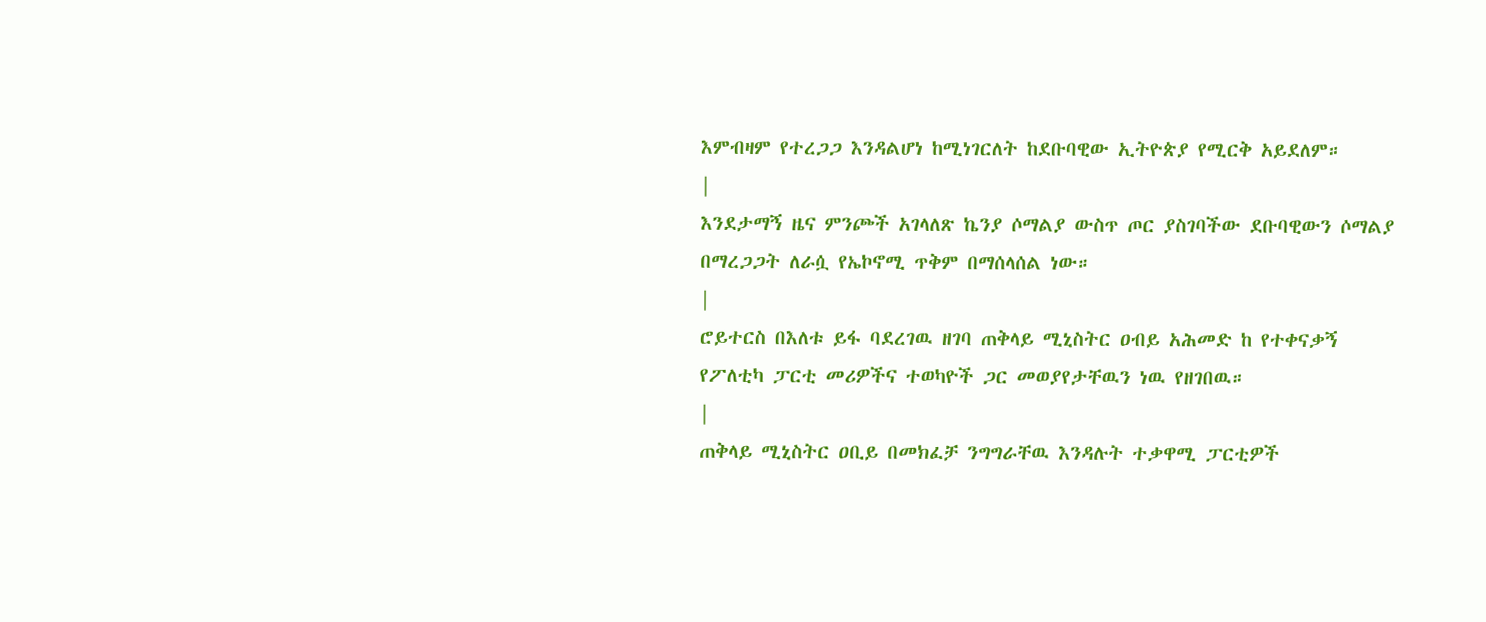እምብዛም የተረጋጋ እንዳልሆነ ከሚነገርለት ከደቡባዊው ኢትዮጵያ የሚርቅ አይደለም።
|
እንደታማኝ ዜና ምንጮች አገላለጽ ኬንያ ሶማልያ ውስጥ ጦር ያስገባችው ደቡባዊውን ሶማልያ በማረጋጋት ለራሷ የኤኮኖሚ ጥቅም በማሰላሰል ነው።
|
ሮይተርስ በእለቱ ይፋ ባደረገዉ ዘገባ ጠቅላይ ሚኒስትር ዐብይ አሕመድ ከ የተቀናቃኝ የፖለቲካ ፓርቲ መሪዎችና ተወካዮች ጋር መወያየታቸዉን ነዉ የዘገበዉ።
|
ጠቅላይ ሚኒስትር ዐቢይ በመክፈቻ ንግግራቸዉ እንዳሉት ተቃዋሚ ፓርቲዎች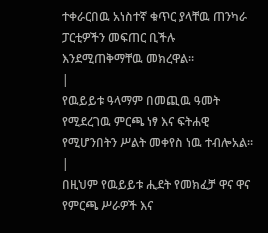ተቀራርበዉ አነስተኛ ቁጥር ያላቸዉ ጠንካራ ፓርቲዎችን መፍጠር ቢችሉ እንደሚጠቅማቸዉ መክረዋል።
|
የዉይይቱ ዓላማም በመጪዉ ዓመት የሚደረገዉ ምርጫ ነፃ እና ፍትሐዊ የሚሆንበትን ሥልት መቀየስ ነዉ ተብሎአል።
|
በዚህም የዉይይቱ ሒደት የመክፈቻ ዋና ዋና የምርጫ ሥራዎች እና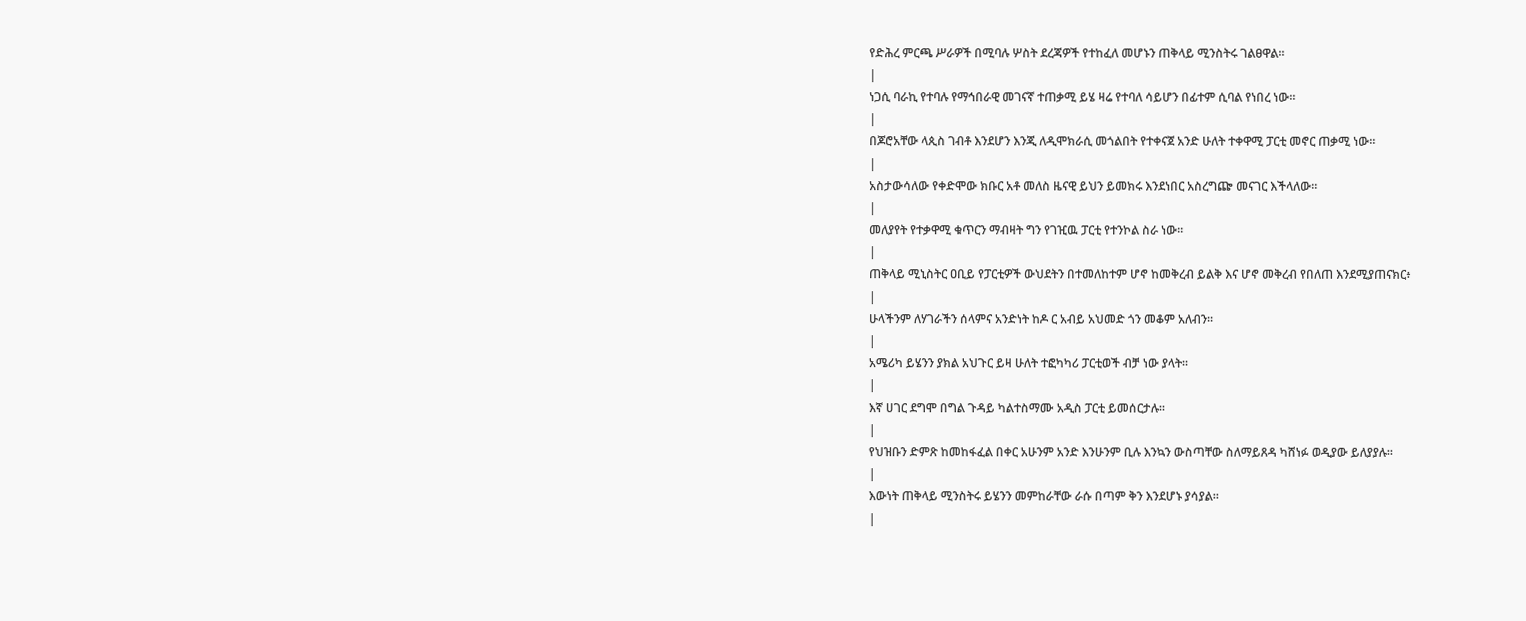የድሕረ ምርጫ ሥራዎች በሚባሉ ሦስት ደረጃዎች የተከፈለ መሆኑን ጠቅላይ ሚንስትሩ ገልፀዋል።
|
ነጋሲ ባራኪ የተባሉ የማኅበራዊ መገናኛ ተጠቃሚ ይሄ ዛሬ የተባለ ሳይሆን በፊተም ሲባል የነበረ ነው።
|
በጆሮአቸው ላጲስ ገብቶ እንደሆን እንጂ ለዲሞክራሲ መጎልበት የተቀናጀ አንድ ሁለት ተቀዋሚ ፓርቲ መኖር ጠቃሚ ነው።
|
አስታውሳለው የቀድሞው ክቡር አቶ መለስ ዜናዊ ይህን ይመክሩ እንደነበር አስረግጬ መናገር እችላለው።
|
መለያየት የተቃዋሚ ቁጥርን ማብዛት ግን የገዢዉ ፓርቲ የተንኮል ስራ ነው።
|
ጠቅላይ ሚኒስትር ዐቢይ የፓርቲዎች ውህደትን በተመለከተም ሆኖ ከመቅረብ ይልቅ እና ሆኖ መቅረብ የበለጠ እንደሚያጠናክር፥
|
ሁላችንም ለሃገራችን ሰላምና አንድነት ከዶ ር አብይ አህመድ ጎን መቆም አለብን።
|
አሜሪካ ይሄንን ያክል አህጉር ይዛ ሁለት ተፎካካሪ ፓርቲወች ብቻ ነው ያላት።
|
እኛ ሀገር ደግሞ በግል ጉዳይ ካልተስማሙ አዲስ ፓርቲ ይመሰርታሉ።
|
የህዝቡን ድምጽ ከመከፋፈል በቀር አሁንም አንድ እንሁንም ቢሉ እንኳን ውስጣቸው ስለማይጸዳ ካሸነፉ ወዲያው ይለያያሉ።
|
እውነት ጠቅላይ ሚንስትሩ ይሄንን መምከራቸው ራሱ በጣም ቅን እንደሆኑ ያሳያል።
|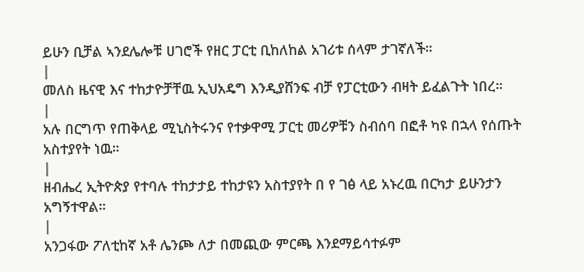ይሁን ቢቻል ኣንደሌሎቹ ሀገሮች የዘር ፓርቲ ቢከለከል አገሪቱ ሰላም ታገኛለች።
|
መለስ ዜናዊ እና ተከታዮቻቸዉ ኢህአዴግ እንዲያሸንፍ ብቻ የፓርቲውን ብዛት ይፈልጉት ነበረ።
|
አሉ በርግጥ የጠቅላይ ሚኒስትሩንና የተቃዋሚ ፓርቲ መሪዎቹን ስብሰባ በፎቶ ካዩ በኋላ የሰጡት አስተያየት ነዉ።
|
ዘብሔረ ኢትዮጵያ የተባሉ ተከታታይ ተከታዩን አስተያየት በ የ ገፅ ላይ አኑረዉ በርካታ ይሁንታን አግኝተዋል።
|
አንጋፋው ፖለቲከኛ አቶ ሌንጮ ለታ በመጪው ምርጫ እንደማይሳተፉም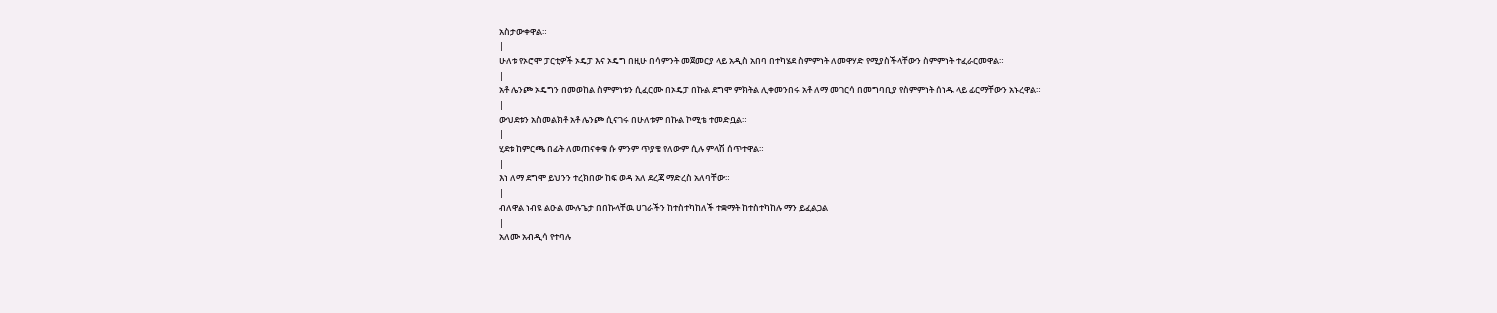አስታውቀዋል።
|
ሁለቱ የኦሮሞ ፓርቲዎች ኦዴፓ እና ኦዴግ በዚሁ በሳምንት መጀመርያ ላይ አዲስ አበባ በተካሄደ ስምምነት ለመዋሃድ የሚያስችላቸውን ስምምነት ተፈራርመዋል።
|
አቶ ሌንጮ ኦዴግን በመወከል ስምምነቱን ሲፈርሙ በኦዴፓ በኩል ደግሞ ምክትል ሊቀመንበሩ አቶ ለማ መገርሳ በመግባቢያ የስምምነት ሰነዱ ላይ ፊርማቸውን አኑረዋል።
|
ውህደቱን አስመልክቶ አቶ ሌንጮ ሲናገሩ በሁለቱም በኩል ኮሚቴ ተመድቧል።
|
ሂደቱ ከምርጫ በፊት ለመጠናቀቁ ሱ ምንም ጥያቄ የለውም ሲሉ ምላሽ ሰጥተዋል።
|
እነ ለማ ደግሞ ይህንን ተረክበው ከፍ ወዳ አለ ደረጃ ማድረስ አለባቸው።
|
ብለዋል ነብዩ ልዑል ሙሉጌታ በበኩላቸዉ ሀገራችን ከተስተካከለች ተቋማት ከተስተካከሉ ማን ይፈልጋል
|
አለሙ አብዲሳ የተባሉ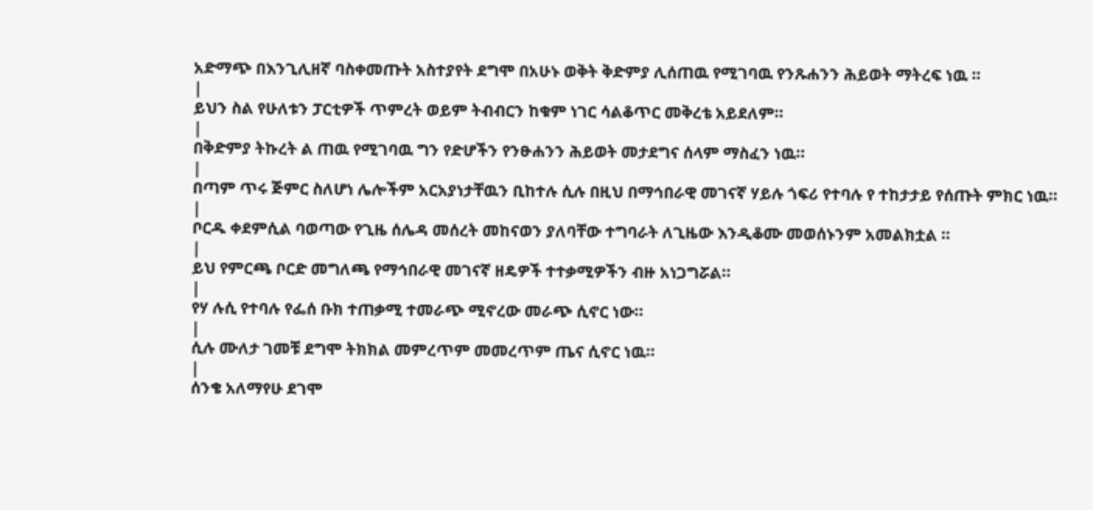አድማጭ በእንጊሊዘኛ ባስቀመጡት አስተያየት ደግሞ በአሁኑ ወቅት ቅድምያ ሊሰጠዉ የሚገባዉ የንጹሐንን ሕይወት ማትረፍ ነዉ ።
|
ይህን ስል የሁለቱን ፓርቲዎች ጥምረት ወይም ትብብርን ከቁም ነገር ሳልቆጥር መቅረቴ አይደለም።
|
በቅድምያ ትኩረት ል ጠዉ የሚገባዉ ግን የድሆችን የንፁሐንን ሕይወት መታደግና ሰላም ማስፈን ነዉ።
|
በጣም ጥሩ ጅምር ስለሆነ ሌሎችም አርአያነታቸዉን ቢከተሉ ሲሉ በዚህ በማኅበራዊ መገናኛ ሃይሉ ጎፍሪ የተባሉ የ ተከታታይ የሰጡት ምክር ነዉ።
|
ቦርዱ ቀደምሲል ባወጣው የጊዜ ሰሌዳ መሰረት መከናወን ያለባቸው ተግባራት ለጊዜው እንዲቆሙ መወሰኑንም አመልክቷል ።
|
ይህ የምርጫ ቦርድ መግለጫ የማኅበራዊ መገናኛ ዘዴዎች ተተቃሚዎችን ብዙ አነጋግሯል።
|
የሃ ሉሲ የተባሉ የፌሰ ቡክ ተጠቃሚ ተመራጭ ሚኖረው መራጭ ሲኖር ነው።
|
ሲሉ ሙለታ ገመቹ ደግሞ ትክክል መምረጥም መመረጥም ጤና ሲኖር ነዉ።
|
ሰንቄ አለማየሁ ደገሞ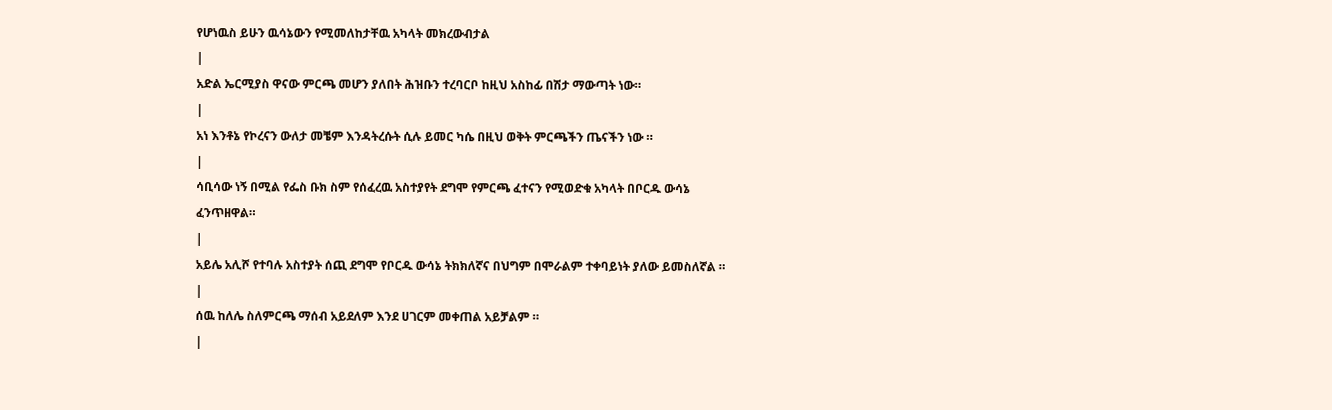የሆነዉስ ይሁን ዉሳኔውን የሚመለከታቸዉ አካላት መክረውብታል
|
አድል ኤርሚያስ ዋናው ምርጫ መሆን ያለበት ሕዝቡን ተረባርቦ ከዚህ አስከፊ በሽታ ማውጣት ነው።
|
አነ እንቶኔ የኮረናን ውለታ መቼም እንዳትረሱት ሲሉ ይመር ካሴ በዚህ ወቅት ምርጫችን ጤናችን ነው ።
|
ሳቢሳው ነኝ በሚል የፌስ ቡክ ስም የሰፈረዉ አስተያየት ደግሞ የምርጫ ፈተናን የሚወድቁ አካላት በቦርዱ ውሳኔ ፈንጥዘዋል።
|
አይሌ አሊሾ የተባሉ አስተያት ሰጪ ደግሞ የቦርዱ ውሳኔ ትክክለኛና በህግም በሞራልም ተቀባይነት ያለው ይመስለኛል ።
|
ሰዉ ከለሌ ስለምርጫ ማሰብ አይደለም እንደ ሀገርም መቀጠል አይቻልም ።
|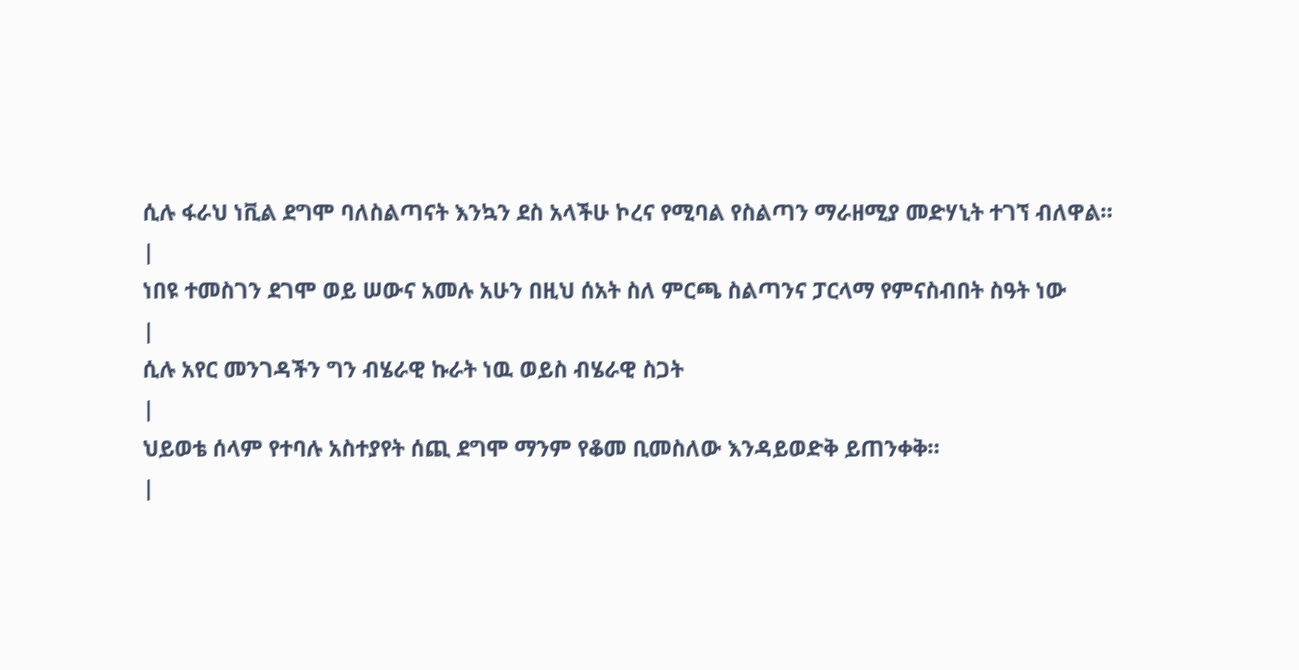ሲሉ ፋራህ ነቪል ደግሞ ባለስልጣናት እንኳን ደስ አላችሁ ኮረና የሚባል የስልጣን ማራዘሚያ መድሃኒት ተገኘ ብለዋል።
|
ነበዩ ተመስገን ደገሞ ወይ ሠውና አመሉ አሁን በዚህ ሰአት ስለ ምርጫ ስልጣንና ፓርላማ የምናስብበት ስዓት ነው
|
ሲሉ አየር መንገዳችን ግን ብሄራዊ ኩራት ነዉ ወይስ ብሄራዊ ስጋት
|
ህይወቴ ሰላም የተባሉ አስተያየት ሰጪ ደግሞ ማንም የቆመ ቢመስለው እንዳይወድቅ ይጠንቀቅ።
|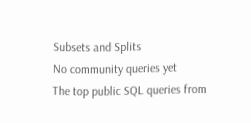Subsets and Splits
No community queries yet
The top public SQL queries from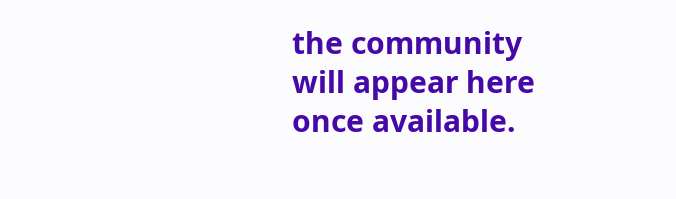the community will appear here once available.